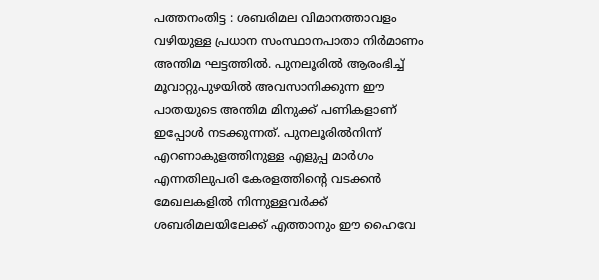പത്തനംതിട്ട : ശബരിമല വിമാനത്താവളം വഴിയുള്ള പ്രധാന സംസ്ഥാനപാതാ നിർമാണം അന്തിമ ഘട്ടത്തിൽ. പുനലൂരിൽ ആരംഭിച്ച് മൂവാറ്റുപുഴയിൽ അവസാനിക്കുന്ന ഈ പാതയുടെ അന്തിമ മിനുക്ക് പണികളാണ് ഇപ്പോൾ നടക്കുന്നത്. പുനലൂരിൽനിന്ന് എറണാകുളത്തിനുള്ള എളുപ്പ മാർഗം എന്നതിലുപരി കേരളത്തിന്റെ വടക്കൻ മേഖലകളിൽ നിന്നുള്ളവർക്ക് ശബരിമലയിലേക്ക് എത്താനും ഈ ഹൈവേ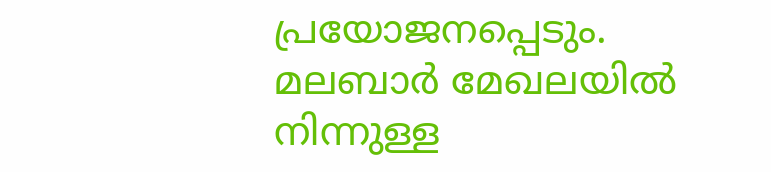പ്രയോജനപ്പെടും. മലബാർ മേഖലയിൽ നിന്നുള്ള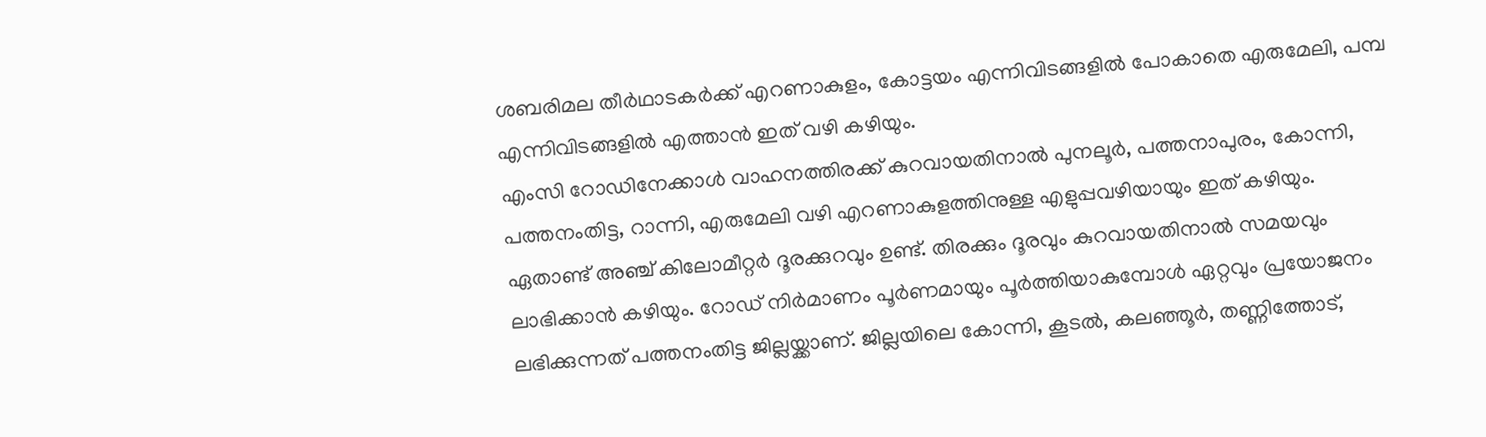ശബരിമല തീർഥാടകർക്ക് എറണാകുളം, കോട്ടയം എന്നിവിടങ്ങളിൽ പോകാതെ എരുമേലി, പമ്പ എന്നിവിടങ്ങളിൽ എത്താൻ ഇത് വഴി കഴിയും.
എംസി റോഡിനേക്കാൾ വാഹനത്തിരക്ക് കുറവായതിനാൽ പുനലൂർ, പത്തനാപുരം, കോന്നി, പത്തനംതിട്ട, റാന്നി, എരുമേലി വഴി എറണാകുളത്തിനുള്ള എളുപ്പവഴിയായും ഇത് കഴിയും. ഏതാണ്ട് അഞ്ച് കിലോമീറ്റർ ദൂരക്കുറവും ഉണ്ട്. തിരക്കും ദൂരവും കുറവായതിനാൽ സമയവും ലാഭിക്കാൻ കഴിയും. റോഡ് നിർമാണം പൂർണമായും പൂർത്തിയാകുമ്പോൾ ഏറ്റവും പ്രയോജനം ലഭിക്കുന്നത് പത്തനംതിട്ട ജില്ലയ്ക്കാണ്. ജില്ലയിലെ കോന്നി, കൂടൽ, കലഞ്ഞൂർ, തണ്ണിത്തോട്,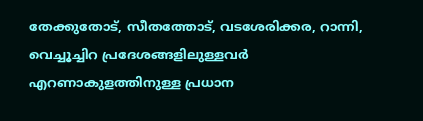തേക്കുതോട്, സീതത്തോട്, വടശേരിക്കര, റാന്നി, വെച്ചൂച്ചിറ പ്രദേശങ്ങളിലുള്ളവർ എറണാകുളത്തിനുള്ള പ്രധാന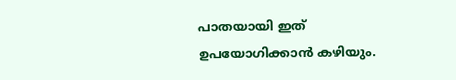പാതയായി ഇത് ഉപയോഗിക്കാൻ കഴിയും.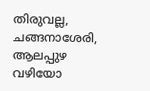തിരുവല്ല, ചങ്ങനാശേരി, ആലപ്പുഴ വഴിയോ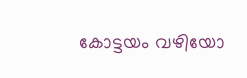കോട്ടയം വഴിയോ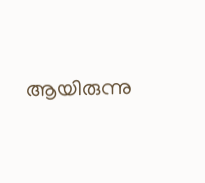ആയിരുന്നു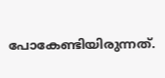പോകേണ്ടിയിരുന്നത്.